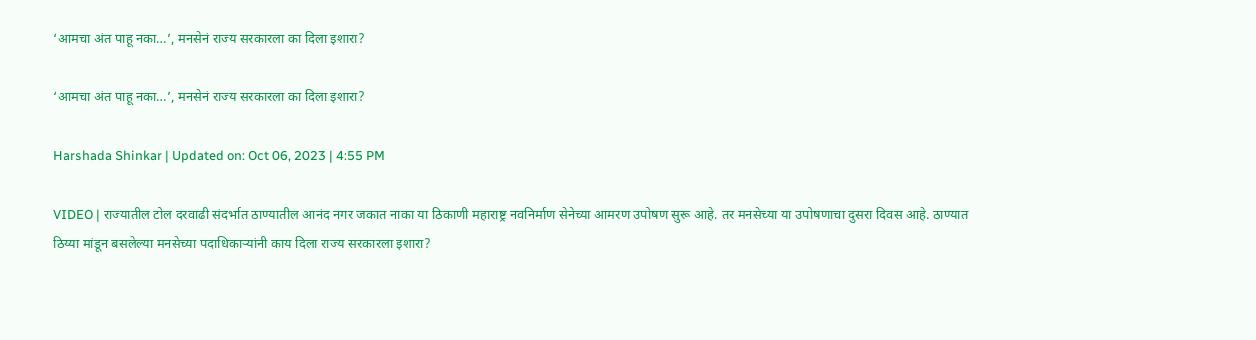‘आमचा अंत पाहू नका…’, मनसेनं राज्य सरकारला का दिला इशारा?

‘आमचा अंत पाहू नका…’, मनसेनं राज्य सरकारला का दिला इशारा?

Harshada Shinkar | Updated on: Oct 06, 2023 | 4:55 PM

VIDEO | राज्यातील टोल दरवाढी संदर्भात ठाण्यातील आनंद नगर जकात नाका या ठिकाणी महाराष्ट्र नवनिर्माण सेनेच्या आमरण उपोषण सुरू आहे. तर मनसेच्या या उपोषणाचा दुसरा दिवस आहे. ठाण्यात ठिय्या मांडून बसलेल्या मनसेच्या पदाधिकाऱ्यांनी काय दिला राज्य सरकारला इशारा?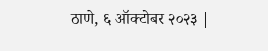ठाणे, ६ ऑक्टोबर २०२३ |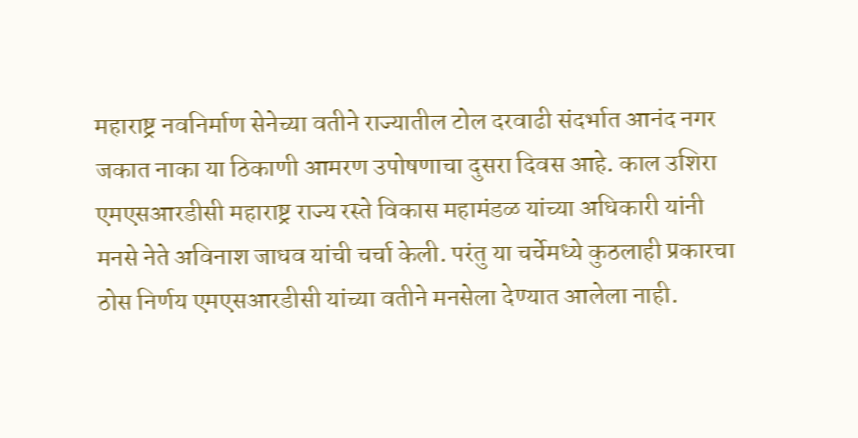महाराष्ट्र नवनिर्माण सेनेच्या वतीने राज्यातील टोल दरवाढी संदर्भात आनंद नगर जकात नाका या ठिकाणी आमरण उपोषणाचा दुसरा दिवस आहे. काल उशिरा एमएसआरडीसी महाराष्ट्र राज्य रस्ते विकास महामंडळ यांच्या अधिकारी यांनी मनसे नेते अविनाश जाधव यांची चर्चा केली. परंतु या चर्चेमध्ये कुठलाही प्रकारचा ठोस निर्णय एमएसआरडीसी यांच्या वतीने मनसेला देण्यात आलेला नाही.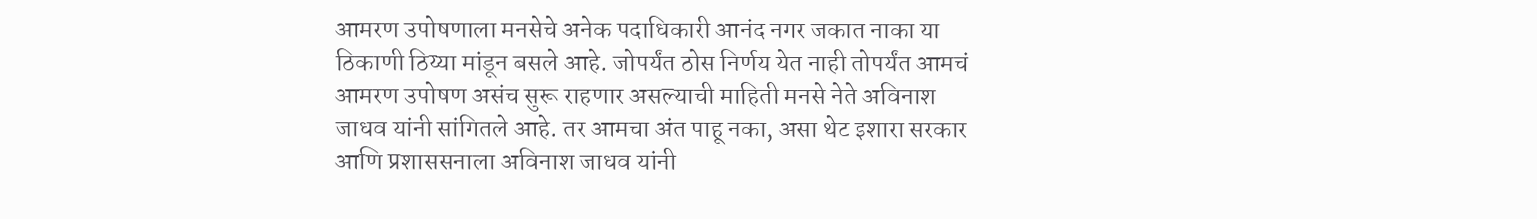आमरण उपोषणाला मनसेचे अनेक पदाधिकारी आनंद नगर जकात नाका या ठिकाणी ठिय्या मांडून बसले आहे. जोपर्यंत ठोस निर्णय येत नाही तोपर्यंत आमचं आमरण उपोषण असंच सुरू राहणार असल्याची माहिती मनसे नेते अविनाश जाधव यांनी सांगितले आहे. तर आमचा अंत पाहू नका, असा थेट इशारा सरकार आणि प्रशाससनाला अविनाश जाधव यांनी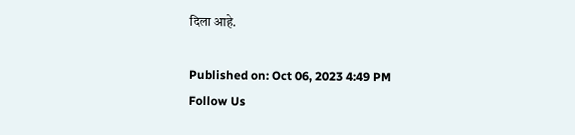दिला आहे.

Published on: Oct 06, 2023 4:49 PM
Follow Us